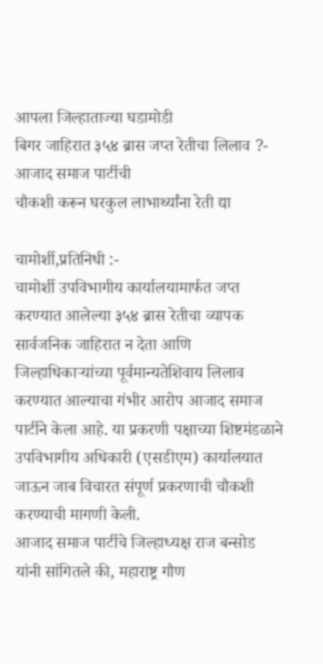आपला जिल्हाताज्या घडामोडी
बिगर जाहिरात ३५४ ब्रास जप्त रेतीचा लिलाव ?- आजाद समाज पार्टीची
चौकशी करून घरकुल लाभार्थ्यांना रेती द्या

चामोर्शी,प्रतिनिधी :-
चामोर्शी उपविभागीय कार्यालयामार्फत जप्त करण्यात आलेल्या ३५४ ब्रास रेतीचा व्यापक सार्वजनिक जाहिरात न देता आणि जिल्हाधिकाऱ्यांच्या पूर्वमान्यतेशिवाय लिलाव करण्यात आल्याचा गंभीर आरोप आजाद समाज पार्टीने केला आहे. या प्रकरणी पक्षाच्या शिष्टमंडळाने उपविभागीय अधिकारी (एसडीएम) कार्यालयात जाऊन जाब विचारत संपूर्ण प्रकरणाची चौकशी करण्याची मागणी केली.
आजाद समाज पार्टीचे जिल्हाध्यक्ष राज बन्सोड यांनी सांगितले की, महाराष्ट्र गौण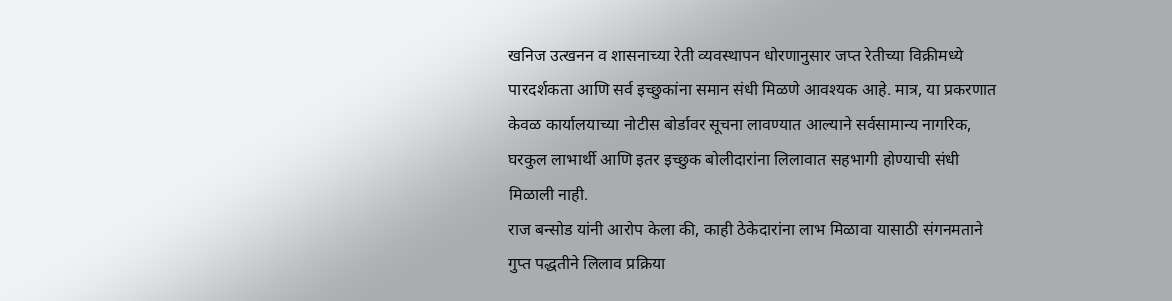खनिज उत्खनन व शासनाच्या रेती व्यवस्थापन धोरणानुसार जप्त रेतीच्या विक्रीमध्ये पारदर्शकता आणि सर्व इच्छुकांना समान संधी मिळणे आवश्यक आहे. मात्र, या प्रकरणात केवळ कार्यालयाच्या नोटीस बोर्डावर सूचना लावण्यात आल्याने सर्वसामान्य नागरिक, घरकुल लाभार्थी आणि इतर इच्छुक बोलीदारांना लिलावात सहभागी होण्याची संधी मिळाली नाही.
राज बन्सोड यांनी आरोप केला की, काही ठेकेदारांना लाभ मिळावा यासाठी संगनमताने गुप्त पद्धतीने लिलाव प्रक्रिया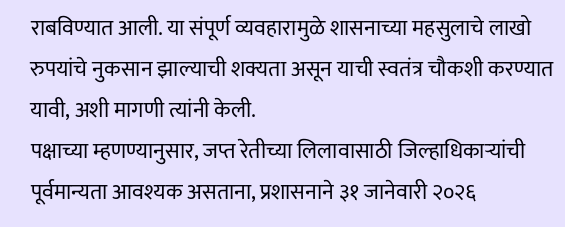राबविण्यात आली. या संपूर्ण व्यवहारामुळे शासनाच्या महसुलाचे लाखो रुपयांचे नुकसान झाल्याची शक्यता असून याची स्वतंत्र चौकशी करण्यात यावी, अशी मागणी त्यांनी केली.
पक्षाच्या म्हणण्यानुसार, जप्त रेतीच्या लिलावासाठी जिल्हाधिकाऱ्यांची पूर्वमान्यता आवश्यक असताना, प्रशासनाने ३१ जानेवारी २०२६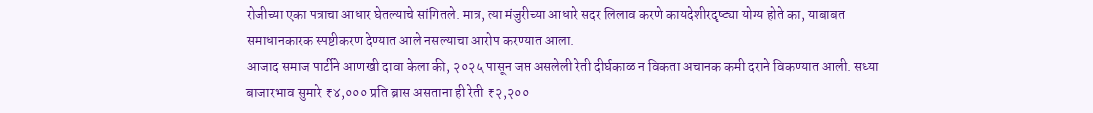रोजीच्या एका पत्राचा आधार घेतल्याचे सांगितले. मात्र, त्या मंजुरीच्या आधारे सदर लिलाव करणे कायदेशीरदृष्ट्या योग्य होते का, याबाबत समाधानकारक स्पष्टीकरण देण्यात आले नसल्याचा आरोप करण्यात आला.
आजाद समाज पार्टीने आणखी दावा केला की, २०२५ पासून जप्त असलेली रेती दीर्घकाळ न विकता अचानक कमी दराने विकण्यात आली. सध्या बाजारभाव सुमारे ₹४,००० प्रति ब्रास असताना ही रेती ₹२,२००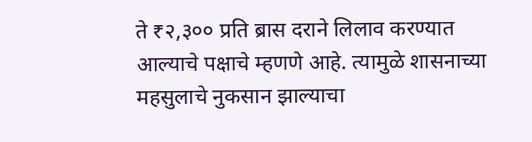ते ₹२,३०० प्रति ब्रास दराने लिलाव करण्यात आल्याचे पक्षाचे म्हणणे आहे. त्यामुळे शासनाच्या महसुलाचे नुकसान झाल्याचा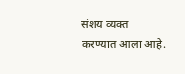संशय व्यक्त करण्यात आला आहे.